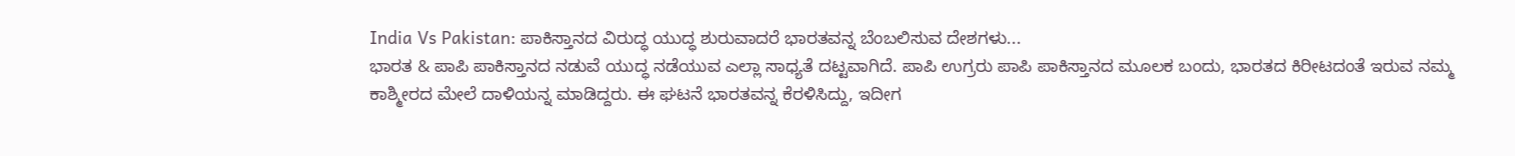India Vs Pakistan: ಪಾಕಿಸ್ತಾನದ ವಿರುದ್ಧ ಯುದ್ಧ ಶುರುವಾದರೆ ಭಾರತವನ್ನ ಬೆಂಬಲಿಸುವ ದೇಶಗಳು...
ಭಾರತ & ಪಾಪಿ ಪಾಕಿಸ್ತಾನದ ನಡುವೆ ಯುದ್ಧ ನಡೆಯುವ ಎಲ್ಲಾ ಸಾಧ್ಯತೆ ದಟ್ಟವಾಗಿದೆ. ಪಾಪಿ ಉಗ್ರರು ಪಾಪಿ ಪಾಕಿಸ್ತಾನದ ಮೂಲಕ ಬಂದು, ಭಾರತದ ಕಿರೀಟದಂತೆ ಇರುವ ನಮ್ಮ ಕಾಶ್ಮೀರದ ಮೇಲೆ ದಾಳಿಯನ್ನ ಮಾಡಿದ್ದರು. ಈ ಘಟನೆ ಭಾರತವನ್ನ ಕೆರಳಿಸಿದ್ದು, ಇದೀಗ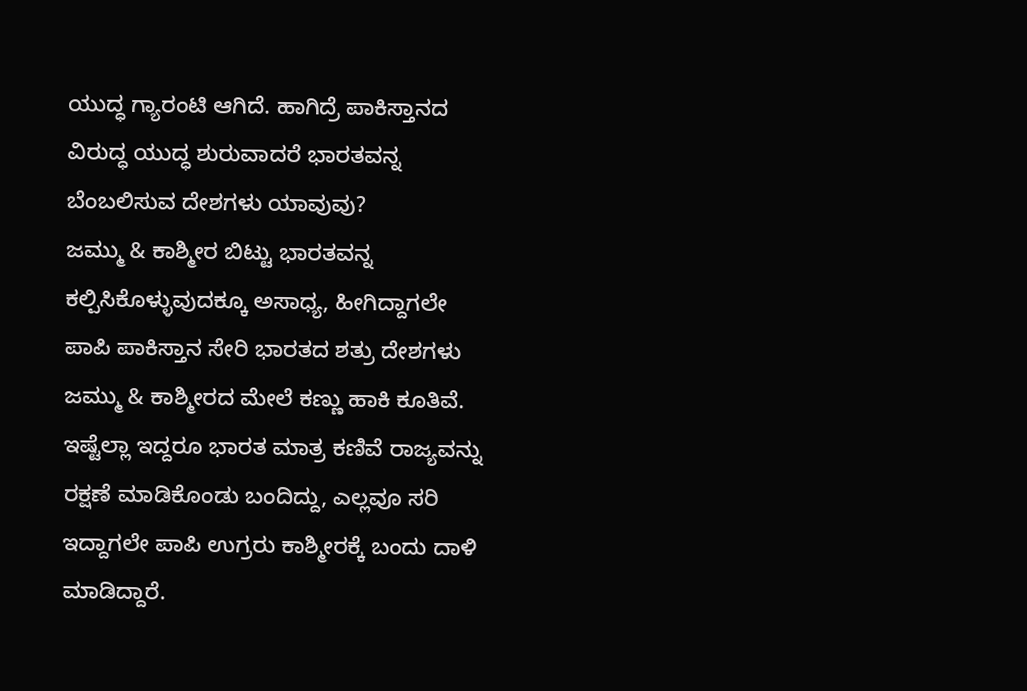ಯುದ್ಧ ಗ್ಯಾರಂಟಿ ಆಗಿದೆ. ಹಾಗಿದ್ರೆ ಪಾಕಿಸ್ತಾನದ ವಿರುದ್ಧ ಯುದ್ಧ ಶುರುವಾದರೆ ಭಾರತವನ್ನ ಬೆಂಬಲಿಸುವ ದೇಶಗಳು ಯಾವುವು?
ಜಮ್ಮು & ಕಾಶ್ಮೀರ ಬಿಟ್ಟು ಭಾರತವನ್ನ ಕಲ್ಪಿಸಿಕೊಳ್ಳುವುದಕ್ಕೂ ಅಸಾಧ್ಯ, ಹೀಗಿದ್ದಾಗಲೇ ಪಾಪಿ ಪಾಕಿಸ್ತಾನ ಸೇರಿ ಭಾರತದ ಶತ್ರು ದೇಶಗಳು ಜಮ್ಮು & ಕಾಶ್ಮೀರದ ಮೇಲೆ ಕಣ್ಣು ಹಾಕಿ ಕೂತಿವೆ. ಇಷ್ಟೆಲ್ಲಾ ಇದ್ದರೂ ಭಾರತ ಮಾತ್ರ ಕಣಿವೆ ರಾಜ್ಯವನ್ನು ರಕ್ಷಣೆ ಮಾಡಿಕೊಂಡು ಬಂದಿದ್ದು, ಎಲ್ಲವೂ ಸರಿ ಇದ್ದಾಗಲೇ ಪಾಪಿ ಉಗ್ರರು ಕಾಶ್ಮೀರಕ್ಕೆ ಬಂದು ದಾಳಿ ಮಾಡಿದ್ದಾರೆ.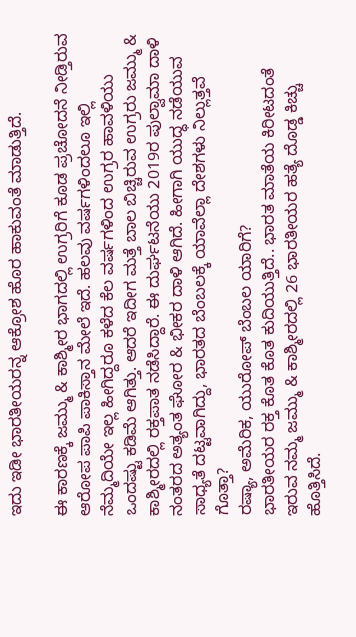ಇದು ಇಡೀ ಭಾರತೀಯರನ್ನ ಆಕ್ರೋಶ ಹೊರ ಹಾಕುವಂತೆ ಮಾಡುತ್ತಿದೆ.

ಈ ಕಾರಣಕ್ಕೆ ಜಮ್ಮು & ಕಾಶ್ಮೀರ ಭಾಗದಲ್ಲಿ ಉಗ್ರರಿಗೆ ಕೂಡ ಪ್ರಚೋದನೆ ನೀಡ್ತಿರುವ ಆರೋಪ ಪಾಪಿ ಪಾಕಿಸ್ತಾನ ಮೇಲೆ ಇದೆ. ಹಲವು ವರ್ಷಗಳಿಂದಲೂ ಇಲ್ಲಿ ನೆಮ್ಮದಿಯೇ ಇಲ್ಲ ಹೀಗಿದ್ದರೂ ಕಳೆದ ಕೆಲ ವರ್ಷಗಳಿಂದ ಉಗ್ರರ ಹಾವಳಿಯು ಒಂದಷ್ಟು ಕಡಿಮೆ ಆಗಿತ್ತು. ಆದರೆ ಇದೀಗ ಮತ್ತೆ ಬಾಲ ಬಿಚ್ಚಿರುವ ಉಗ್ರರು ಜಮ್ಮು & ಕಾಶ್ಮೀರದಲ್ಲಿ ರಕ್ತಪಾತ ನಡೆಸಿದ್ದಾರೆ. ಈ ದುರ್ಘಟನೆಯು 2019ರ ಪುಲ್ವಾಮಾ ದಾಳಿ ನಂತರದ ಅತ್ಯಂತ ಘೋರ & ಭೀಕರ ದಾಳಿ ಆಗಿದೆ. ಹೀಗಾಗಿ ಯುದ್ಧ ನಡೆಯುವ ಸಾಧ್ಯತೆ ದಟ್ಟವಾಗಿದ್ದು, ಭಾರತದ ಬೆಂಬಲಕ್ಕೆ ಯಾವೆಲ್ಲಾ ದೇಶಗಳು ನಿಲ್ಲುತ್ತವೆ ಗೊತ್ತಾ?
ರಷ್ಯಾ, ಅಮೆರಿಕ, ಯುರೋಪ್ ಬೆಂಬಲ ಯಾರಿಗೆ?
ಭಾರತೀಯರ ರಕ್ತ ಕೊತ ಕೊತ ಕುದಿಯುತ್ತಿದೆ.. ಭಾರತ ಮಾತೆಯ ಕಿರೀಟದಂತೆ ಇರುವ ನಮ್ಮ ಜಮ್ಮು & ಕಾಶ್ಮೀರದಲ್ಲಿ 26 ಭಾರತೀಯರ ಹತ್ಯೆ ದೊಡ್ಡ ಕಿಚ್ಚು ಹೊತ್ತಿಸಿದೆ.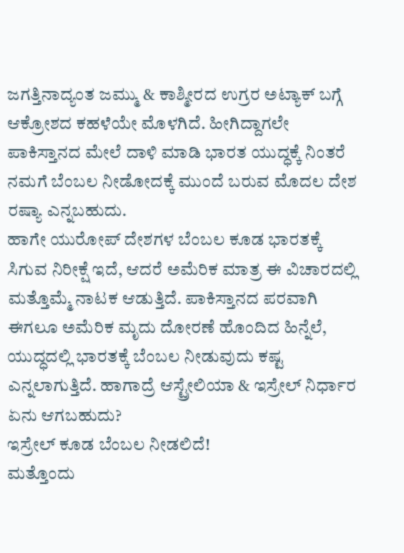ಜಗತ್ತಿನಾದ್ಯಂತ ಜಮ್ಮು & ಕಾಶ್ಮೀರದ ಉಗ್ರರ ಅಟ್ಯಾಕ್ ಬಗ್ಗೆ ಆಕ್ರೋಶದ ಕಹಳೆಯೇ ಮೊಳಗಿದೆ. ಹೀಗಿದ್ದಾಗಲೇ ಪಾಕಿಸ್ತಾನದ ಮೇಲೆ ದಾಳಿ ಮಾಡಿ ಭಾರತ ಯುದ್ಧಕ್ಕೆ ನಿಂತರೆ ನಮಗೆ ಬೆಂಬಲ ನೀಡೋದಕ್ಕೆ ಮುಂದೆ ಬರುವ ಮೊದಲ ದೇಶ ರಷ್ಯಾ ಎನ್ನಬಹುದು.
ಹಾಗೇ ಯುರೋಪ್ ದೇಶಗಳ ಬೆಂಬಲ ಕೂಡ ಭಾರತಕ್ಕೆ ಸಿಗುವ ನಿರೀಕ್ಷೆ ಇದೆ, ಆದರೆ ಅಮೆರಿಕ ಮಾತ್ರ ಈ ವಿಚಾರದಲ್ಲಿ ಮತ್ತೊಮ್ಮೆ ನಾಟಕ ಆಡುತ್ತಿದೆ. ಪಾಕಿಸ್ತಾನದ ಪರವಾಗಿ ಈಗಲೂ ಅಮೆರಿಕ ಮೃದು ದೋರಣೆ ಹೊಂದಿದ ಹಿನ್ನೆಲೆ, ಯುದ್ಧದಲ್ಲಿ ಭಾರತಕ್ಕೆ ಬೆಂಬಲ ನೀಡುವುದು ಕಷ್ಟ ಎನ್ನಲಾಗುತ್ತಿದೆ. ಹಾಗಾದ್ರೆ ಆಸ್ಟ್ರೇಲಿಯಾ & ಇಸ್ರೇಲ್ ನಿರ್ಧಾರ ಏನು ಆಗಬಹುದು?
ಇಸ್ರೇಲ್ ಕೂಡ ಬೆಂಬಲ ನೀಡಲಿದೆ!
ಮತ್ತೊಂದು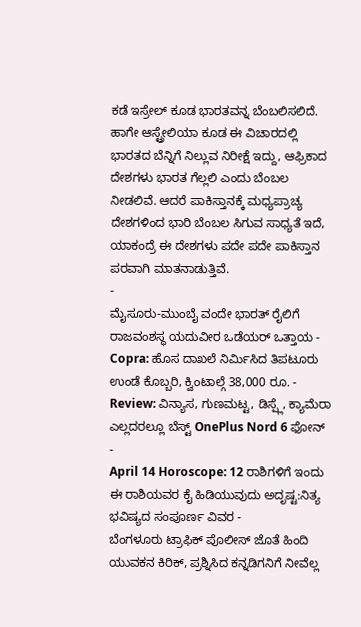ಕಡೆ ಇಸ್ರೇಲ್ ಕೂಡ ಭಾರತವನ್ನ ಬೆಂಬಲಿಸಲಿದೆ. ಹಾಗೇ ಆಸ್ಟ್ರೇಲಿಯಾ ಕೂಡ ಈ ವಿಚಾರದಲ್ಲಿ ಭಾರತದ ಬೆನ್ನಿಗೆ ನಿಲ್ಲುವ ನಿರೀಕ್ಷೆ ಇದ್ದು, ಆಫ್ರಿಕಾದ ದೇಶಗಳು ಭಾರತ ಗೆಲ್ಲಲಿ ಎಂದು ಬೆಂಬಲ ನೀಡಲಿವೆ. ಆದರೆ ಪಾಕಿಸ್ತಾನಕ್ಕೆ ಮಧ್ಯಪ್ರಾಚ್ಯ ದೇಶಗಳಿಂದ ಭಾರಿ ಬೆಂಬಲ ಸಿಗುವ ಸಾಧ್ಯತೆ ಇದೆ, ಯಾಕಂದ್ರೆ ಈ ದೇಶಗಳು ಪದೇ ಪದೇ ಪಾಕಿಸ್ತಾನ ಪರವಾಗಿ ಮಾತನಾಡುತ್ತಿವೆ.
-
ಮೈಸೂರು-ಮುಂಬೈ ವಂದೇ ಭಾರತ್ ರೈಲಿಗೆ ರಾಜವಂಶಸ್ಥ ಯದುವೀರ ಒಡೆಯರ್ ಒತ್ತಾಯ -
Copra: ಹೊಸ ದಾಖಲೆ ನಿರ್ಮಿಸಿದ ತಿಪಟೂರು ಉಂಡೆ ಕೊಬ್ಬರಿ, ಕ್ವಿಂಟಾಲ್ಗೆ 38,000 ರೂ. -
Review: ವಿನ್ಯಾಸ, ಗುಣಮಟ್ಟ, ಡಿಸ್ಪ್ಲೆ, ಕ್ಯಾಮೆರಾ ಎಲ್ಲದರಲ್ಲೂ ಬೆಸ್ಟ್ OnePlus Nord 6 ಫೋನ್ -
April 14 Horoscope: 12 ರಾಶಿಗಳಿಗೆ ಇಂದು ಈ ರಾಶಿಯವರ ಕೈ ಹಿಡಿಯುವುದು ಅದೃಷ್ಟ:ನಿತ್ಯ ಭವಿಷ್ಯದ ಸಂಪೂರ್ಣ ವಿವರ -
ಬೆಂಗಳೂರು ಟ್ರಾಫಿಕ್ ಪೊಲೀಸ್ ಜೊತೆ ಹಿಂದಿ ಯುವಕನ ಕಿರಿಕ್, ಪ್ರಶ್ನಿಸಿದ ಕನ್ನಡಿಗನಿಗೆ ನೀವೆಲ್ಲ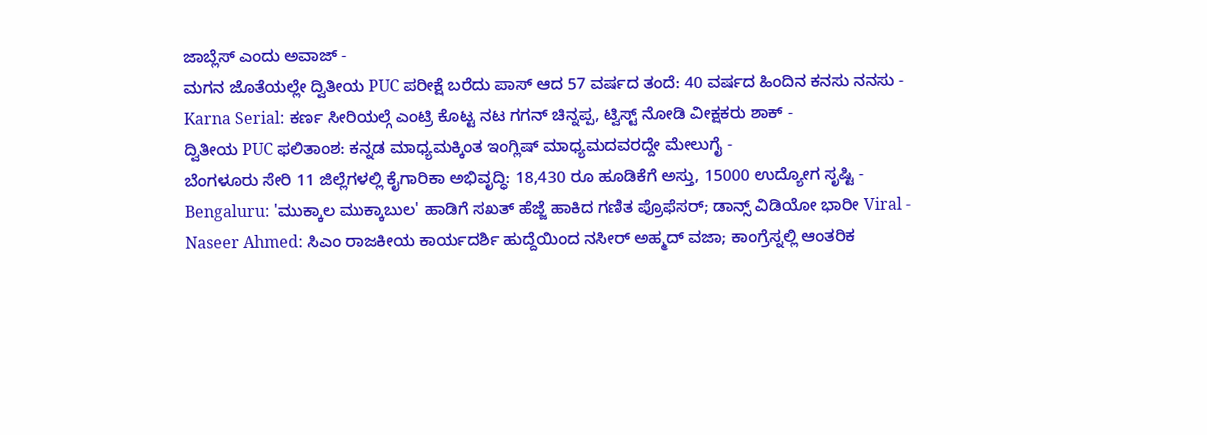ಜಾಬ್ಲೆಸ್ ಎಂದು ಅವಾಜ್ -
ಮಗನ ಜೊತೆಯಲ್ಲೇ ದ್ವಿತೀಯ PUC ಪರೀಕ್ಷೆ ಬರೆದು ಪಾಸ್ ಆದ 57 ವರ್ಷದ ತಂದೆ: 40 ವರ್ಷದ ಹಿಂದಿನ ಕನಸು ನನಸು -
Karna Serial: ಕರ್ಣ ಸೀರಿಯಲ್ಗೆ ಎಂಟ್ರಿ ಕೊಟ್ಟ ನಟ ಗಗನ್ ಚಿನ್ನಪ್ಪ, ಟ್ವಿಸ್ಟ್ ನೋಡಿ ವೀಕ್ಷಕರು ಶಾಕ್ -
ದ್ವಿತೀಯ PUC ಫಲಿತಾಂಶ: ಕನ್ನಡ ಮಾಧ್ಯಮಕ್ಕಿಂತ ಇಂಗ್ಲಿಷ್ ಮಾಧ್ಯಮದವರದ್ದೇ ಮೇಲುಗೈ -
ಬೆಂಗಳೂರು ಸೇರಿ 11 ಜಿಲ್ಲೆಗಳಲ್ಲಿ ಕೈಗಾರಿಕಾ ಅಭಿವೃದ್ಧಿ: 18,430 ರೂ ಹೂಡಿಕೆಗೆ ಅಸ್ತು, 15000 ಉದ್ಯೋಗ ಸೃಷ್ಟಿ -
Bengaluru: 'ಮುಕ್ಕಾಲ ಮುಕ್ಕಾಬುಲ' ಹಾಡಿಗೆ ಸಖತ್ ಹೆಜ್ಜೆ ಹಾಕಿದ ಗಣಿತ ಪ್ರೊಫೆಸರ್; ಡಾನ್ಸ್ ವಿಡಿಯೋ ಭಾರೀ Viral -
Naseer Ahmed: ಸಿಎಂ ರಾಜಕೀಯ ಕಾರ್ಯದರ್ಶಿ ಹುದ್ದೆಯಿಂದ ನಸೀರ್ ಅಹ್ಮದ್ ವಜಾ; ಕಾಂಗ್ರೆಸ್ನಲ್ಲಿ ಆಂತರಿಕ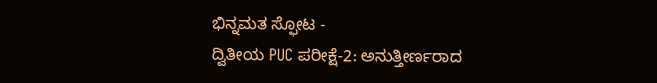ಭಿನ್ನಮತ ಸ್ಫೋಟ -
ದ್ವಿತೀಯ PUC ಪರೀಕ್ಷೆ-2: ಅನುತ್ತೀರ್ಣರಾದ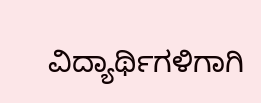ವಿದ್ಯಾರ್ಥಿಗಳಿಗಾಗಿ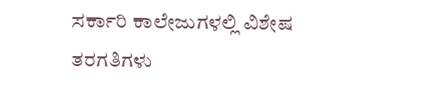ಸರ್ಕಾರಿ ಕಾಲೇಜುಗಳಲ್ಲಿ ವಿಶೇಷ ತರಗತಿಗಳು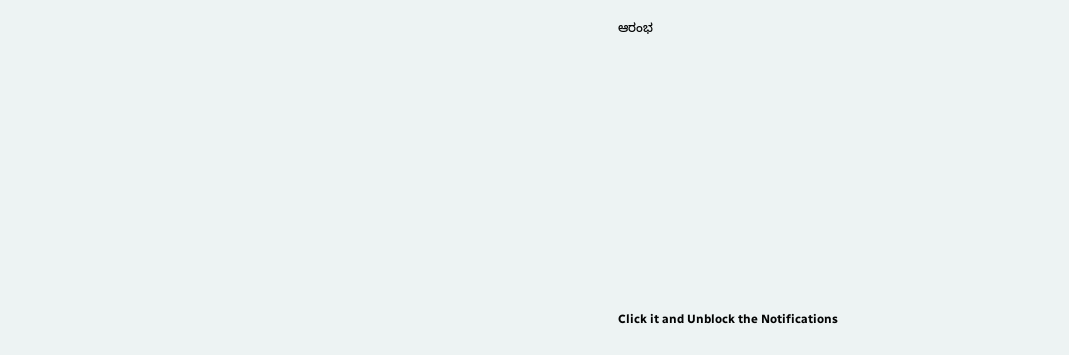ಆರಂಭ












Click it and Unblock the Notifications